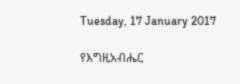Tuesday, 17 January 2017

የእግዚአብሔር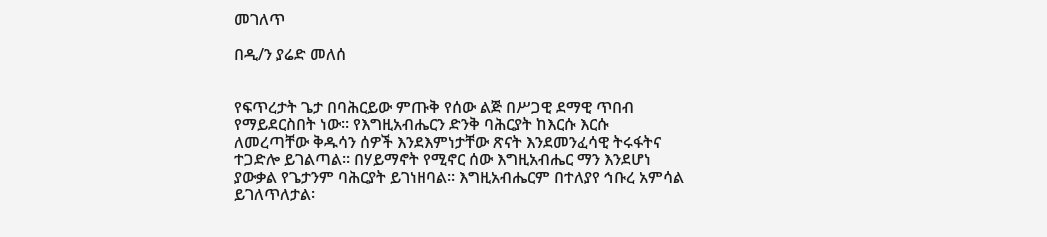መገለጥ

በዲ/ን ያሬድ መለሰ


የፍጥረታት ጌታ በባሕርይው ምጡቅ የሰው ልጅ በሥጋዊ ደማዊ ጥበብ የማይደርስበት ነው፡፡ የእግዚአብሔርን ድንቅ ባሕርያት ከእርሱ እርሱ ለመረጣቸው ቅዱሳን ሰዎች እንደእምነታቸው ጽናት እንደመንፈሳዊ ትሩፋትና ተጋድሎ ይገልጣል፡፡ በሃይማኖት የሚኖር ሰው እግዚአብሔር ማን እንደሆነ ያውቃል የጌታንም ባሕርያት ይገነዘባል፡፡ እግዚአብሔርም በተለያየ ኅቡረ አምሳል ይገለጥለታል፡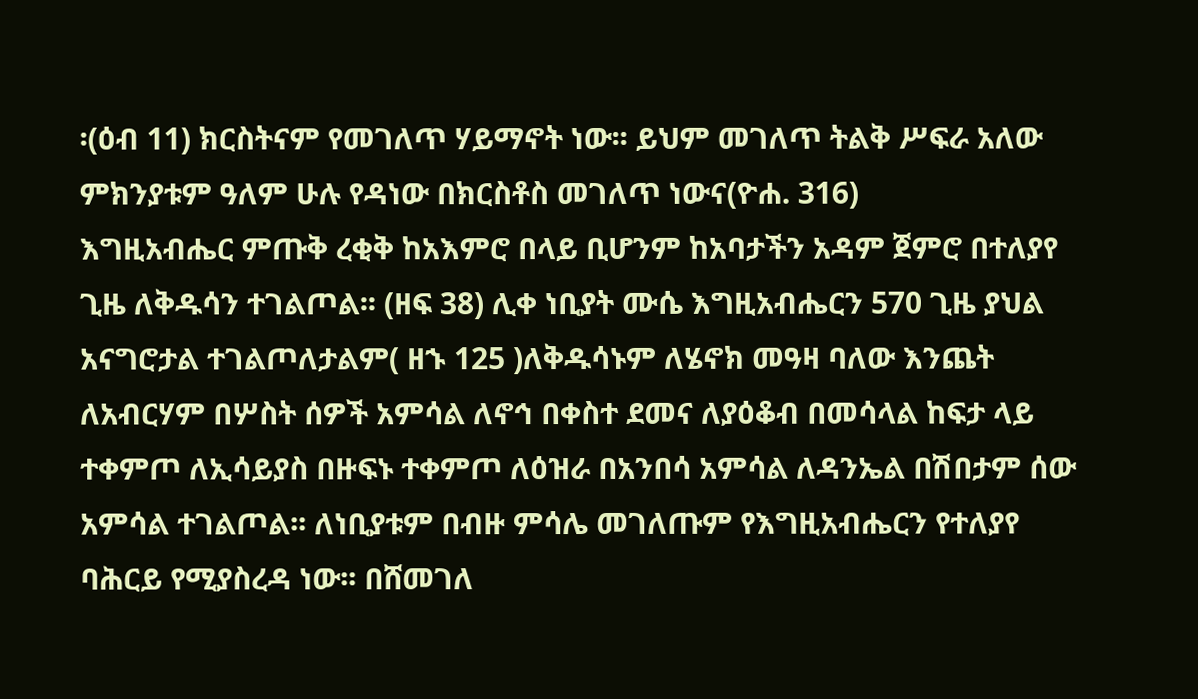፡(ዕብ 11) ክርስትናም የመገለጥ ሃይማኖት ነው፡፡ ይህም መገለጥ ትልቅ ሥፍራ አለው ምክንያቱም ዓለም ሁሉ የዳነው በክርስቶስ መገለጥ ነውና(ዮሐ. 316)
እግዚአብሔር ምጡቅ ረቂቅ ከአእምሮ በላይ ቢሆንም ከአባታችን አዳም ጀምሮ በተለያየ ጊዜ ለቅዱሳን ተገልጦል፡፡ (ዘፍ 38) ሊቀ ነቢያት ሙሴ እግዚአብሔርን 570 ጊዜ ያህል አናግሮታል ተገልጦለታልም( ዘኁ 125 )ለቅዱሳኑም ለሄኖክ መዓዛ ባለው እንጨት ለአብርሃም በሦስት ሰዎች አምሳል ለኖኅ በቀስተ ደመና ለያዕቆብ በመሳላል ከፍታ ላይ ተቀምጦ ለኢሳይያስ በዙፍኑ ተቀምጦ ለዕዝራ በአንበሳ አምሳል ለዳንኤል በሽበታም ሰው አምሳል ተገልጦል፡፡ ለነቢያቱም በብዙ ምሳሌ መገለጡም የእግዚአብሔርን የተለያየ ባሕርይ የሚያስረዳ ነው፡፡ በሸመገለ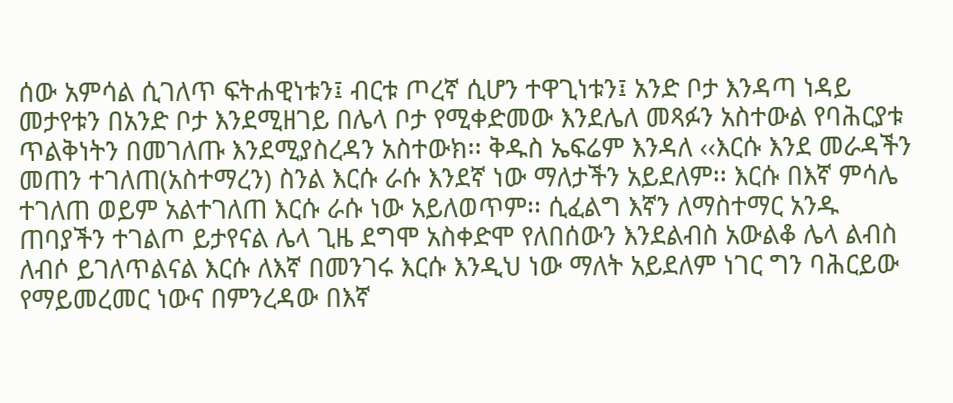ሰው አምሳል ሲገለጥ ፍትሐዊነቱን፤ ብርቱ ጦረኛ ሲሆን ተዋጊነቱን፤ አንድ ቦታ እንዳጣ ነዳይ መታየቱን በአንድ ቦታ እንደሚዘገይ በሌላ ቦታ የሚቀድመው እንደሌለ መጻፉን አስተውል የባሕርያቱ ጥልቅነትን በመገለጡ እንደሚያስረዳን አስተውክ፡፡ ቅዱስ ኤፍሬም እንዳለ ‹‹እርሱ እንደ መራዳችን መጠን ተገለጠ(አስተማረን) ስንል እርሱ ራሱ እንደኛ ነው ማለታችን አይደለም፡፡ እርሱ በእኛ ምሳሌ ተገለጠ ወይም አልተገለጠ እርሱ ራሱ ነው አይለወጥም፡፡ ሲፈልግ እኛን ለማስተማር አንዱ ጠባያችን ተገልጦ ይታየናል ሌላ ጊዜ ደግሞ አስቀድሞ የለበሰውን እንደልብስ አውልቆ ሌላ ልብስ ለብሶ ይገለጥልናል እርሱ ለእኛ በመንገሩ እርሱ እንዲህ ነው ማለት አይደለም ነገር ግን ባሕርይው የማይመረመር ነውና በምንረዳው በእኛ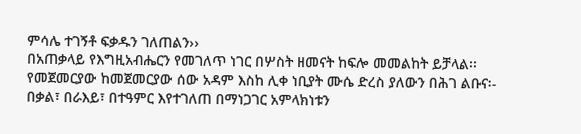ምሳሌ ተገኝቶ ፍቃዱን ገለጠልን››
በአጠቃላይ የእግዚአብሔርን የመገለጥ ነገር በሦስት ዘመናት ከፍሎ መመልከት ይቻላል፡፡ የመጀመርያው ከመጀመርያው ሰው አዳም እስከ ሊቀ ነቢያት ሙሴ ድረስ ያለውን በሕገ ልቡና፡- በቃል፣ በራእይ፣ በተዓምር እየተገለጠ በማነጋገር አምላክነቱን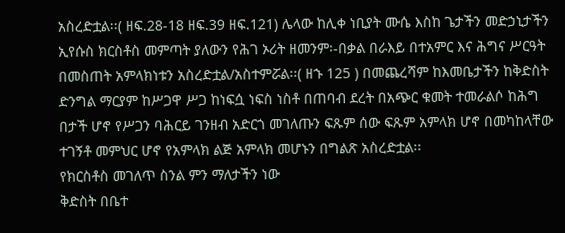አስረድቷል፡፡( ዘፍ.28-18 ዘፍ.39 ዘፍ.121) ሌላው ከሊቀ ነቢያት ሙሴ እስከ ጌታችን መድኃኒታችን ኢየሱስ ክርስቶስ መምጣት ያለውን የሕገ ኦሪት ዘመንም፡-በቃል በራእይ በተአምር እና ሕግና ሥርዓት በመስጠት አምላክነቱን አስረድቷል/አስተምሯል፡፡( ዘኁ 125 ) በመጨረሻም ከእመቤታችን ከቅድስት ድንግል ማርያም ከሥጋዋ ሥጋ ከነፍሷ ነፍስ ነስቶ በጠባብ ደረት በአጭር ቁመት ተመራልሶ ከሕግ በታች ሆኖ የሥጋን ባሕርይ ገንዘብ አድርጎ መገለጡን ፍጹም ሰው ፍጹም አምላክ ሆኖ በመካከላቸው ተገኝቶ መምህር ሆኖ የአምላክ ልጅ አምላክ መሆኑን በግልጽ አስረድቷል፡፡
የክርስቶስ መገለጥ ስንል ምን ማለታችን ነው
ቅድስት በቤተ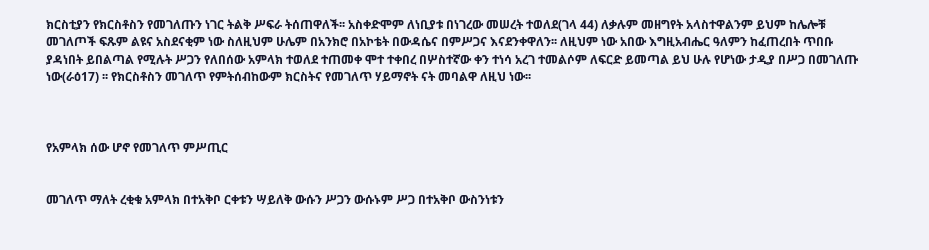ክርስቲያን የክርስቶስን የመገለጡን ነገር ትልቅ ሥፍራ ትሰጠዋለች፡፡ አስቀድሞም ለነቢያቱ በነገረው መሠረት ተወለደ(ገላ 44) ለቃሉም መዘግየት አላስተዋልንም ይህም ከሌሎቹ መገለጦች ፍጹም ልዩና አስደናቂም ነው ስለዚህም ሁሌም በአንክሮ በአኮቴት በውዳሴና በምሥጋና እናደንቀዋለን፡፡ ለዚህም ነው አበው እግዚአብሔር ዓለምን ከፈጠረበት ጥበቡ ያዳነበት ይበልጣል የሚሉት ሥጋን የለበሰው አምላክ ተወለደ ተጠመቀ ሞተ ተቀበረ በሦስተኛው ቀን ተነሳ አረገ ተመልሶም ለፍርድ ይመጣል ይህ ሁሉ የሆነው ታዲያ በሥጋ በመገለጡ ነው(ራዕ17) ፡፡ የክርስቶስን መገለጥ የምትሰብከውም ክርስትና የመገለጥ ሃይማኖት ናት መባልዋ ለዚህ ነው፡፡



የአምላክ ሰው ሆኖ የመገለጥ ምሥጢር


መገለጥ ማለት ረቂቁ አምላክ በተአቅቦ ርቀቱን ሣይለቅ ውሱን ሥጋን ውሱኑም ሥጋ በተአቅቦ ውስንነቱን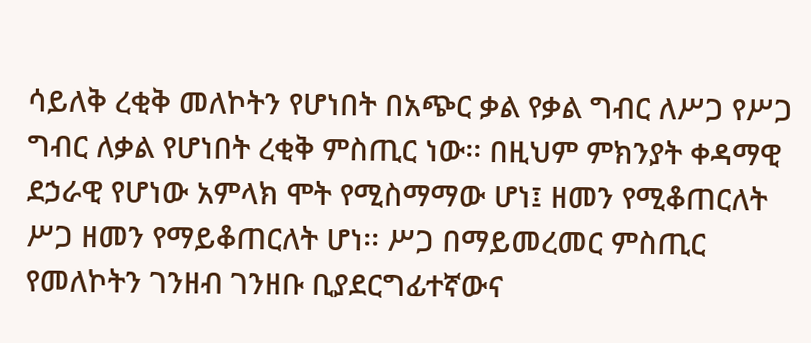ሳይለቅ ረቂቅ መለኮትን የሆነበት በአጭር ቃል የቃል ግብር ለሥጋ የሥጋ ግብር ለቃል የሆነበት ረቂቅ ምስጢር ነው፡፡ በዚህም ምክንያት ቀዳማዊ ደኃራዊ የሆነው አምላክ ሞት የሚስማማው ሆነ፤ ዘመን የሚቆጠርለት ሥጋ ዘመን የማይቆጠርለት ሆነ፡፡ ሥጋ በማይመረመር ምስጢር የመለኮትን ገንዘብ ገንዘቡ ቢያደርግፊተኛውና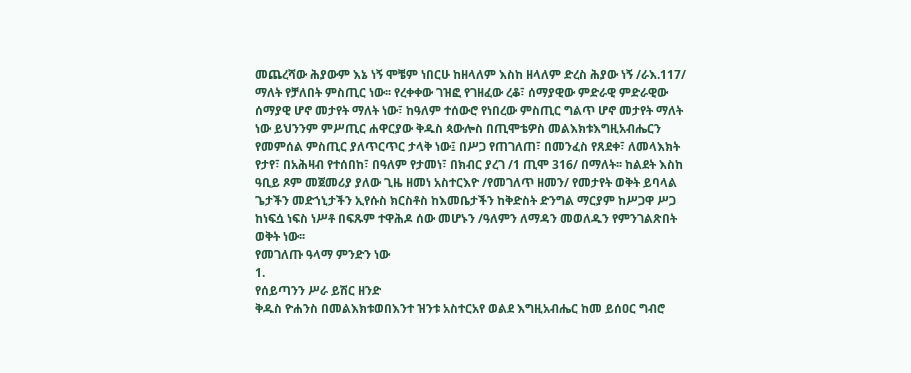መጨረሻው ሕያውም እኔ ነኝ ሞቼም ነበርሁ ከዘላለም እስከ ዘላለም ድረስ ሕያው ነኝ /ራእ.117/ ማለት የቻለበት ምስጢር ነው፡፡ የረቀቀው ገዝፎ የገዘፈው ረቆ፣ ሰማያዊው ምድራዊ ምድራዊው ሰማያዊ ሆኖ መታየት ማለት ነው፣ ከዓለም ተሰውሮ የነበረው ምስጢር ግልጥ ሆኖ መታየት ማለት ነው ይህንንም ምሥጢር ሐዋርያው ቅዱስ ጳውሎስ በጢሞቴዎስ መልእክቱእግዚአብሔርን የመምሰል ምስጢር ያለጥርጥር ታላቅ ነው፤ በሥጋ የጠገለጠ፣ በመንፈስ የጸደቀ፣ ለመላእክት የታየ፣ በአሕዛብ የተሰበከ፣ በዓለም የታመነ፣ በክብር ያረገ /1 ጢሞ 316/ በማለት፡፡ ከልደት እስከ ዓቢይ ጾም መጀመሪያ ያለው ጊዜ ዘመነ አስተርእዮ /የመገለጥ ዘመን/ የመታየት ወቅት ይባላል
ጌታችን መድኀኒታችን ኢየሱስ ክርስቶስ ከእመቤታችን ከቅድስት ድንግል ማርያም ከሥጋዋ ሥጋ ከነፍሷ ነፍስ ነሥቶ በፍጹም ተዋሕዶ ሰው መሆኑን /ዓለምን ለማዳን መወለዱን የምንገልጽበት ወቅት ነው፡፡
የመገለጡ ዓላማ ምንድን ነው
1.
የሰይጣንን ሥራ ይሽር ዘንድ
ቅዱስ ዮሐንስ በመልእክቱወበእንተ ዝንቱ አስተርአየ ወልደ እግዚአብሔር ከመ ይሰዐር ግብሮ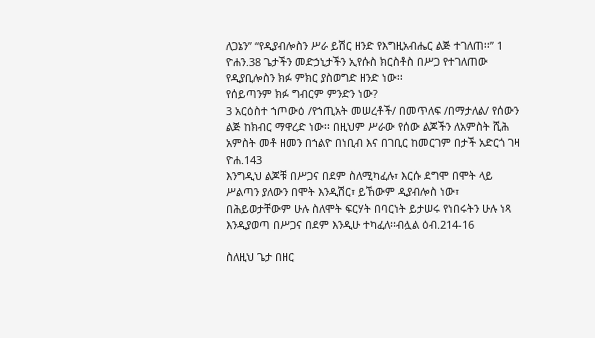ለጋኔን” “የዲያብሎስን ሥራ ይሽር ዘንድ የእግዚአብሔር ልጅ ተገለጠ፡፡” 1 ዮሐን.38 ጌታችን መድኃኒታችን ኢየሱስ ክርስቶስ በሥጋ የተገለጠው የዲያቢሎስን ክፉ ምክር ያስወግድ ዘንድ ነው፡፡
የሰይጣንም ክፉ ግብርም ምንድን ነው?
3 አርዕስተ ኀጦውዕ /የኀጢአት መሠረቶች/ በመጥለፍ /በማታለል/ የሰውን ልጅ ከክብር ማዋረድ ነው፡፡ በዚህም ሥራው የሰው ልጆችን ለአምስት ሺሕ አምስት መቶ ዘመን በኀልዮ በነቢብ እና በገቢር ከመርገም በታች አድርጎ ገዛ ዮሐ.143
እንግዲህ ልጆቹ በሥጋና በደም ስለሚካፈሉ፣ እርሱ ደግሞ በሞት ላይ ሥልጣን ያለውን በሞት እንዲሽር፣ ይኸውም ዲያብሎስ ነው፣ በሕይወታቸውም ሁሉ ስለሞት ፍርሃት በባርነት ይታሠሩ የነበሩትን ሁሉ ነጻ እንዲያወጣ በሥጋና በደም እንዲሁ ተካፈለ፡፡ብሏል ዕብ.214-16

ስለዚህ ጌታ በዘር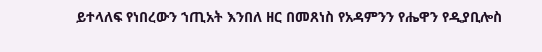ይተላለፍ የነበረውን ኀጢአት እንበለ ዘር በመጸነስ የአዳምንን የሔዋን የዲያቢሎስ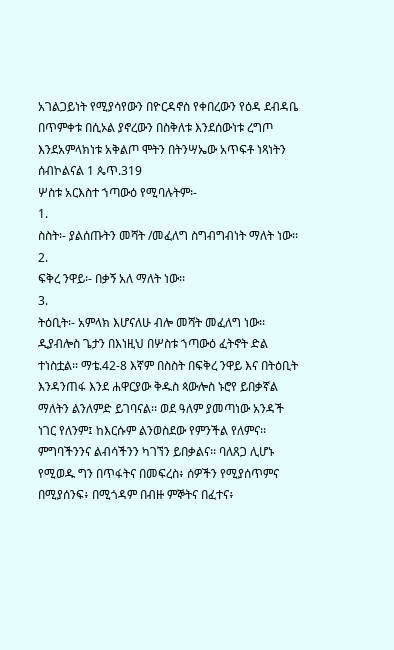አገልጋይነት የሚያሳየውን በዮርዳኖስ የቀበረውን የዕዳ ደብዳቤ በጥምቀቱ በሲኦል ያኖረውን በስቅለቱ እንደሰውነቱ ረግጦ እንደአምላክነቱ አቅልጦ ሞትን በትንሣኤው አጥፍቶ ነጻነትን ሰብኮልናል 1 ጴጥ.319
ሦስቱ አርእስተ ኀጣውዕ የሚባሉትም፡-
1.
ስስት፡- ያልሰጡትን መሻት /መፈለግ ስግብግብነት ማለት ነው፡፡
2.
ፍቅረ ንዋይ፡- በቃኝ አለ ማለት ነው፡፡
3.
ትዕቢት፡- አምላክ እሆናለሁ ብሎ መሻት መፈለግ ነው፡፡
ዲያብሎስ ጌታን በእነዚህ በሦስቱ ኀጣውዕ ፈትኖት ድል ተነስቷል፡፡ ማቴ.42-8 እኛም በስስት በፍቅረ ንዋይ እና በትዕቢት እንዳንጠፋ እንደ ሐዋርያው ቅዱስ ጳውሎስ ኑሮየ ይበቃኛል ማለትን ልንለምድ ይገባናል፡፡ ወደ ዓለም ያመጣነው አንዳች ነገር የለንም፤ ከእርሱም ልንወስደው የምንችል የለምና፡፡ ምግባችንንና ልብሳችንን ካገኘን ይበቃልና፡፡ ባለጸጋ ሊሆኑ የሚወዱ ግን በጥፋትና በመፍረስ፥ ሰዎችን የሚያሰጥምና በሚያሰንፍ፥ በሚጎዳም በብዙ ምኞትና በፈተና፥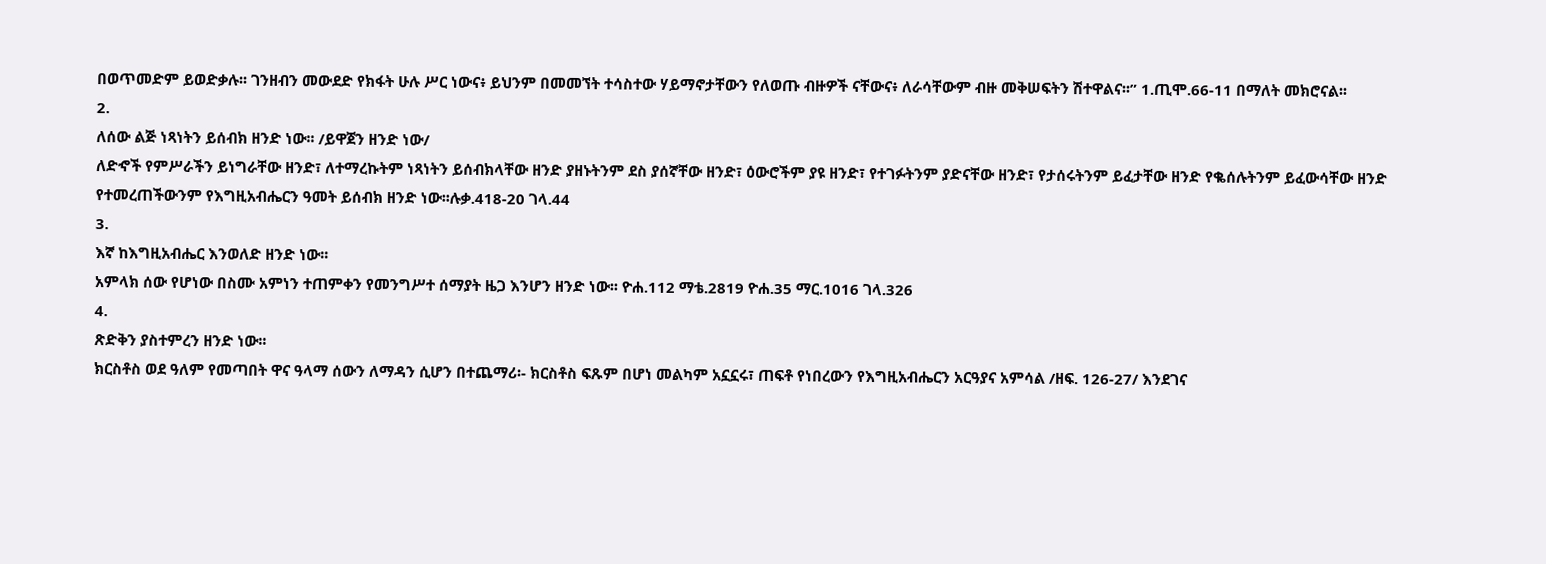በወጥመድም ይወድቃሉ፡፡ ገንዘብን መውደድ የክፋት ሁሉ ሥር ነውና፥ ይህንም በመመኘት ተሳስተው ሃይማኖታቸውን የለወጡ ብዙዎች ናቸውና፥ ለራሳቸውም ብዙ መቅሠፍትን ሽተዋልና፡፡” 1.ጢሞ.66-11 በማለት መክሮናል፡፡
2.
ለሰው ልጅ ነጻነትን ይሰብክ ዘንድ ነው፡፡ /ይዋጀን ዘንድ ነው/
ለድኆች የምሥራችን ይነግራቸው ዘንድ፣ ለተማረኩትም ነጻነትን ይሰብክላቸው ዘንድ ያዘኑትንም ደስ ያሰኛቸው ዘንድ፣ ዕውሮችም ያዩ ዘንድ፣ የተገፉትንም ያድናቸው ዘንድ፣ የታሰሩትንም ይፈታቸው ዘንድ የቈሰሉትንም ይፈውሳቸው ዘንድ  የተመረጠችውንም የእግዚአብሔርን ዓመት ይሰብክ ዘንድ ነው፡፡ሉቃ.418-20 ገላ.44
3.
እኛ ከእግዚአብሔር እንወለድ ዘንድ ነው፡፡
አምላክ ሰው የሆነው በስሙ አምነን ተጠምቀን የመንግሥተ ሰማያት ዜጋ እንሆን ዘንድ ነው፡፡ ዮሐ.112 ማቴ.2819 ዮሐ.35 ማር.1016 ገላ.326
4.
ጽድቅን ያስተምረን ዘንድ ነው፡፡
ክርስቶስ ወደ ዓለም የመጣበት ዋና ዓላማ ሰውን ለማዳን ሲሆን በተጨማሪ፡- ክርስቶስ ፍጹም በሆነ መልካም አኗኗሩ፣ ጠፍቶ የነበረውን የእግዚአብሔርን አርዓያና አምሳል /ዘፍ. 126-27/ እንደገና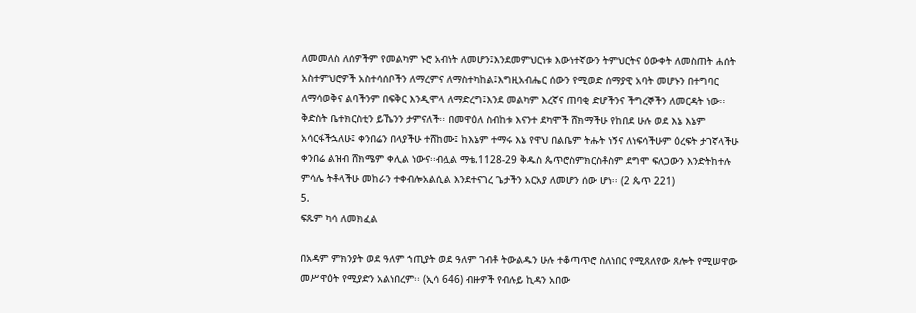ለመመለስ ለሰዎችም የመልካም ኑሮ አብነት ለመሆን፤እንደመምህርነቱ እውነተኛውን ትምህርትና ዕውቀት ለመስጠት ሐሰት አስተምህሮዎች አስተሳሰቦችን ለማረምና ለማስተካከል፤እግዚአብሔር ሰውን የሚወድ ሰማያዊ አባት መሆኑን በተግባር ለማሳወቅና ልባችንም በፍቅር እንዲሞላ ለማድረግ፤እንደ መልካም እረኛና ጠባቂ ድሆችንና ችግረኞችን ለመርዳት ነው፡፡ ቅድስት ቤተክርስቲን ይኼንን ታምናለች፡፡ በመዋዕለ ስብከቱ እናንተ ደካሞች ሸክማችሁ የከበደ ሁሉ ወደ እኔ እኔም አሳርፋችኋለሁ፤ ቀንበሬን በላያችሁ ተሸከሙ፤ ከእኔም ተማሩ እኔ የዋህ በልቤም ትሑት ነኝና ለነፍሳችሁም ዕረፍት ታገኛላችሁ ቀንበሬ ልዝብ ሸክሜም ቀሊል ነውና፡፡ብሏል ማቴ.1128-29 ቅዱስ ጴጥሮስምክርስቶስም ደግሞ ፍለጋውን እንድትከተሉ ምሳሌ ትቶላችሁ መከራን ተቀብሎአልሲል እንደተናገረ ጌታችን አርአያ ለመሆን ሰው ሆነ፡፡ (2 ጴጥ 221)
5.
ፍጹም ካሳ ለመክፈል

በአዳም ምክንያት ወደ ዓለም ኀጢያት ወደ ዓለም ገብቶ ትውልዱን ሁሉ ተቆጣጥሮ ስለነበር የሚጸለየው ጸሎት የሚሠዋው መሥዋዕት የሚያድን አልነበረም፡፡ (ኢሳ 646) ብዙዎች የብሉይ ኪዳን አበው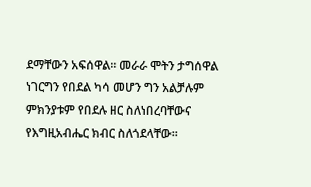ደማቸውን አፍሰዋል፡፡ መራራ ሞትን ታግሰዋል ነገርግን የበደል ካሳ መሆን ግን አልቻሉም ምክንያቱም የበደሉ ዘር ስለነበረባቸውና የእግዚአብሔር ክብር ስለጎደላቸው፡፡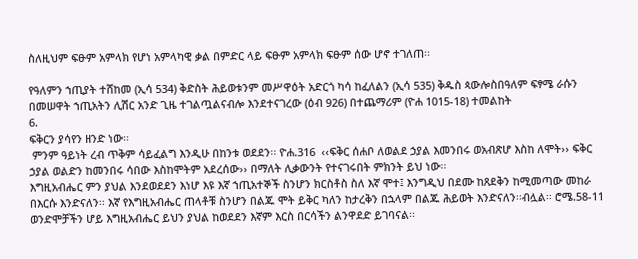ስለዚህም ፍፁም አምላክ የሆነ አምላካዊ ቃል በምድር ላይ ፍፁም አምላክ ፍፁም ሰው ሆኖ ተገለጠ፡፡

የዓለምን ኀጢያት ተሸከመ (ኢሳ 534) ቅድስት ሕይወቱንም መሥዋዕት አድርጎ ካሳ ከፈለልን (ኢሳ 535) ቅዱስ ጳውሎስበዓለም ፍፃሜ ራሱን በመሠዋት ኀጢአትን ሊሽር አንድ ጊዜ ተገልጧልናብሎ እንደተናገረው (ዕብ 926) በተጨማሪም (ዮሐ 1015-18) ተመልከት
6.
ፍቅርን ያሳየን ዘንድ ነው፡፡
 ምንም ዓይነት ረብ ጥቅም ሳይፈልግ እንዲሁ በከንቱ ወደደን፡፡ ዮሐ.316  ‹‹ፍቅር ሰሐቦ ለወልደ ኃያል እመንበሩ ወአብጽሆ እስከ ለሞት›› ፍቅር ኃያል ወልድን ከመንበሩ ሳበው እስከሞትም አደረሰው›› በማለት ሊቃውንት የተናገሩበት ምክንት ይህ ነው፡፡
እግዚአብሔር ምን ያህል እንደወደደን እነሆ እዩ እኛ ኀጢአተኞች ስንሆን ክርስቶስ ስለ እኛ ሞተ፤ እንግዲህ በደሙ ከጸደቅን ከሚመጣው መከራ በእርሱ እንድናለን፡፡ እኛ የእግዚአብሔር ጠላቶቹ ስንሆን በልጁ ሞት ይቅር ካለን ከታረቅን በኋላም በልጁ ሕይወት እንድናለን፡፡ብሏል፡፡ ሮሜ.58-11 ወንድሞቻችን ሆይ እግዚአብሔር ይህን ያህል ከወደደን እኛም እርስ በርሳችን ልንዋደድ ይገባናል፡፡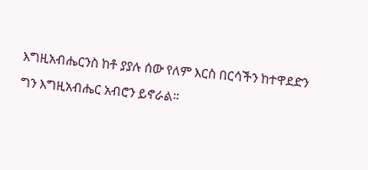እግዚአብሔርንስ ከቶ ያያሉ ሰው የለም እርስ በርሳችን ከተዋደድን ግን እግዚአብሔር አብሮን ይኖራል፡፡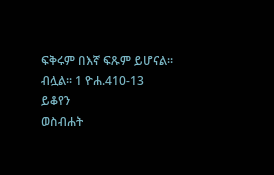ፍቅሩም በእኛ ፍጹም ይሆናል፡፡ብሏል፡፡ 1 ዮሐ.410-13
ይቆየን
ወስብሐት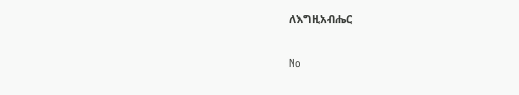ለእግዚአብሔር

No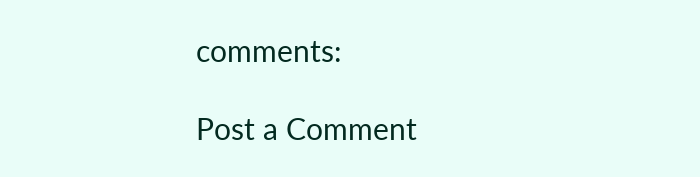comments:

Post a Comment